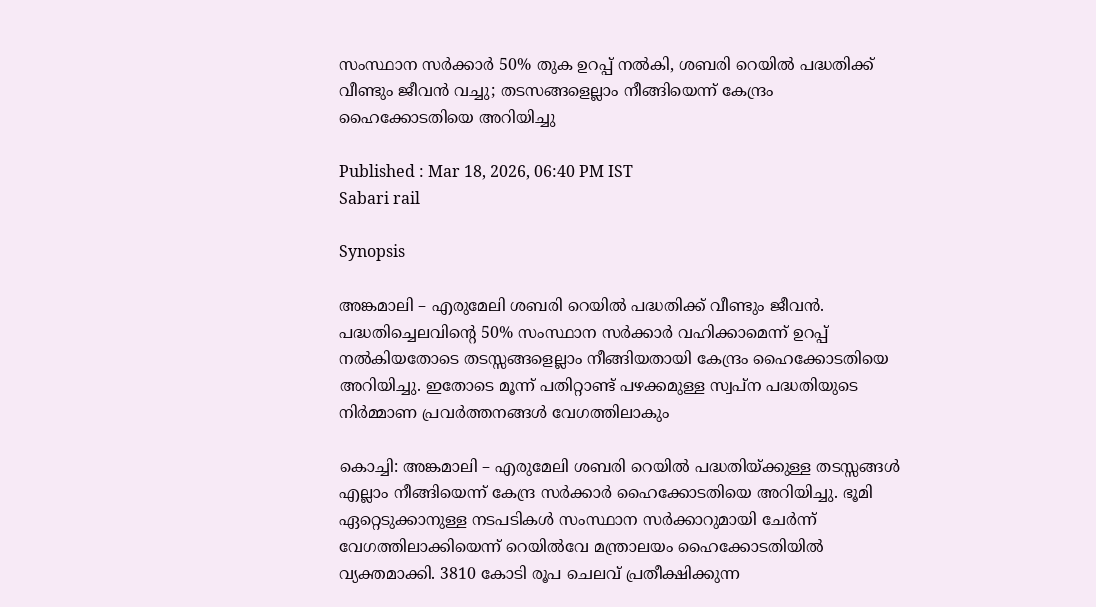സംസ്ഥാന സർക്കാർ 50% തുക ഉറപ്പ് നൽകി, ശബരി റെയിൽ പദ്ധതിക്ക് വീണ്ടും ജീവൻ വച്ചു; തടസങ്ങളെല്ലാം നീങ്ങിയെന്ന് കേന്ദ്രം ഹൈക്കോടതിയെ അറിയിച്ചു

Published : Mar 18, 2026, 06:40 PM IST
Sabari rail

Synopsis

അങ്കമാലി – എരുമേലി ശബരി റെയിൽ പദ്ധതിക്ക് വീണ്ടും ജീവൻ. പദ്ധതിച്ചെലവിൻ്റെ 50% സംസ്ഥാന സർക്കാർ വഹിക്കാമെന്ന് ഉറപ്പ് നൽകിയതോടെ തടസ്സങ്ങളെല്ലാം നീങ്ങിയതായി കേന്ദ്രം ഹൈക്കോടതിയെ അറിയിച്ചു. ഇതോടെ മൂന്ന് പതിറ്റാണ്ട് പഴക്കമുള്ള സ്വപ്ന പദ്ധതിയുടെ നിർമ്മാണ പ്രവർത്തനങ്ങൾ വേഗത്തിലാകും

കൊച്ചി: അങ്കമാലി – എരുമേലി ശബരി റെയിൽ പദ്ധതിയ്ക്കുള്ള തടസ്സങ്ങൾ എല്ലാം നീങ്ങിയെന്ന് കേന്ദ്ര സർക്കാർ ഹൈക്കോടതിയെ അറിയിച്ചു. ഭൂമി ഏറ്റെടുക്കാനുള്ള നടപടികൾ സംസ്ഥാന സർക്കാറുമായി ചേർന്ന് വേഗത്തിലാക്കിയെന്ന് റെയിൽവേ മന്ത്രാലയം ഹൈക്കോടതിയിൽ വ്യക്തമാക്കി. 3810 കോടി രൂപ ചെലവ് പ്രതീക്ഷിക്കുന്ന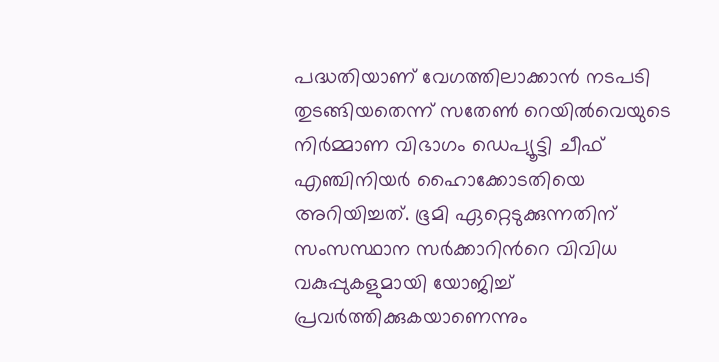പദ്ധതിയാണ് വേഗത്തിലാക്കാൻ നടപടി തുടങ്ങിയതെന്ന് സതേൺ റെയിൽവെയുടെ നിർമ്മാണ വിഭാഗം ഡെപ്യൂട്ടി ചീഫ് എഞ്ചിനിയർ ഹൈാക്കോടതിയെ അറിയിച്ചത്. ഭൂമി ഏറ്റെടുക്കുന്നതിന് സംസസ്ഥാന സർക്കാറിന്‍റെ വിവിധ വകുപ്പുകളുമായി യോജിച്ച് പ്രവർത്തിക്കുകയാണെന്നും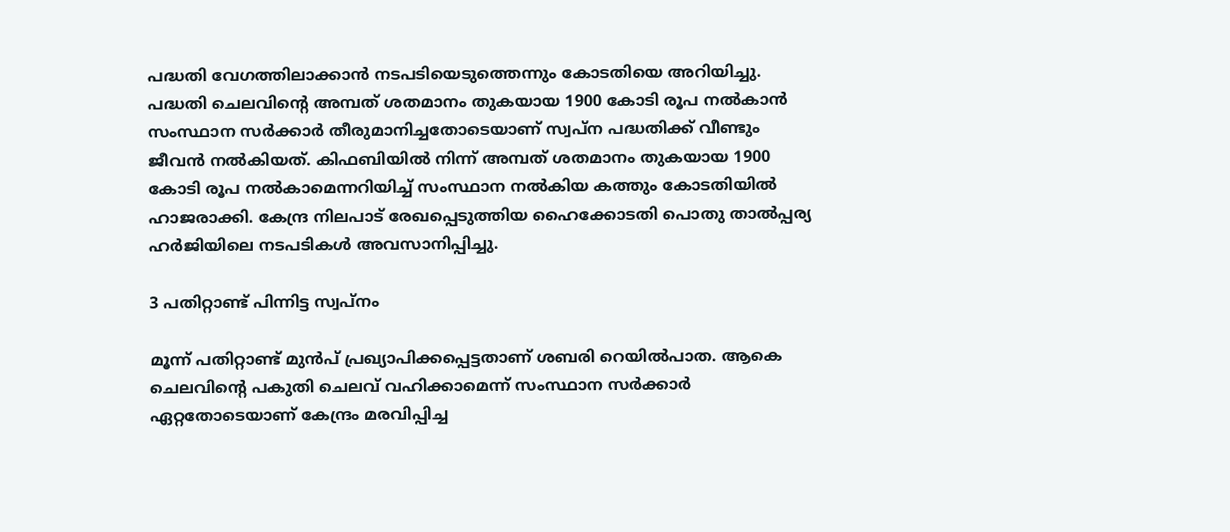പദ്ധതി വേഗത്തിലാക്കാൻ നടപടിയെടുത്തെന്നും കോടതിയെ അറിയിച്ചു. പദ്ധതി ചെലവിന്‍റെ അമ്പത് ശതമാനം തുകയായ 1900 കോടി രൂപ നൽകാൻ സംസ്ഥാന സർക്കാർ തീരുമാനിച്ചതോടെയാണ് സ്വപ്ന പദ്ധതിക്ക് വീണ്ടും ജീവൻ നൽകിയത്. കിഫബിയിൽ നിന്ന് അമ്പത് ശതമാനം തുകയായ 1900 കോടി രൂപ നൽകാമെന്നറിയിച്ച് സംസ്ഥാന നൽകിയ കത്തും കോടതിയിൽ ഹാജരാക്കി. കേന്ദ്ര നിലപാട് രേഖപ്പെടുത്തിയ ഹൈക്കോടതി പൊതു താൽപ്പര്യ ഹ‍ർജിയിലെ നടപടികൾ അവസാനിപ്പിച്ചു.

3 പതിറ്റാണ്ട് പിന്നിട്ട സ്വപ്നം

മൂന്ന് പതിറ്റാണ്ട് മുൻപ് പ്രഖ്യാപിക്കപ്പെട്ടതാണ് ശബരി റെയിൽപാത. ആകെ ചെലവിന്‍റെ പകുതി ചെലവ് വഹിക്കാമെന്ന് സംസ്ഥാന സർക്കാർ ഏറ്റതോടെയാണ് കേന്ദ്രം മരവിപ്പിച്ച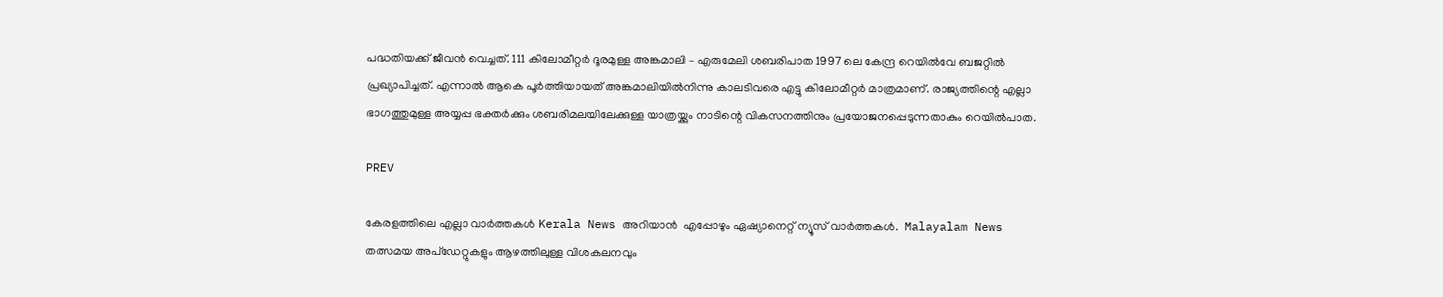പദ്ധതിയക്ക് ജീവൻ വെച്ചത്. 111 കിലോമീറ്റർ ദൂരമുള്ള അങ്കമാലി – എരുമേലി ശബരിപാത 1997 ലെ കേന്ദ്ര റെയിൽവേ ബജറ്റിൽ പ്രഖ്യാപിച്ചത്. എന്നാൽ ആകെ പൂർത്തിയായത് അങ്കമാലിയിൽനിന്നു കാലടിവരെ എട്ടു കിലോമീറ്റർ മാത്രമാണ്. രാജ്യത്തിന്റെ എല്ലാ ഭാഗത്തുമുള്ള അയ്യപ്പ ഭക്തർക്കും ശബരിമലയിലേക്കുള്ള യാത്രയ്ക്കും നാടിന്റെ വികസനത്തിനും പ്രയോജനപ്പെടുന്നതാകും റെയിൽപാത.

PREV

കേരളത്തിലെ എല്ലാ വാർത്തകൾ Kerala News അറിയാൻ  എപ്പോഴും ഏഷ്യാനെറ്റ് ന്യൂസ് വാർത്തകൾ.  Malayalam News   തത്സമയ അപ്‌ഡേറ്റുകളും ആഴത്തിലുള്ള വിശകലനവും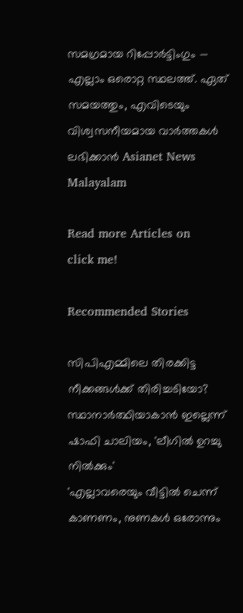സമഗ്രമായ റിപ്പോർട്ടിംഗും — എല്ലാം ഒരൊറ്റ സ്ഥലത്ത്. ഏത് സമയത്തും, എവിടെയും വിശ്വസനീയമായ വാർത്തകൾ ലഭിക്കാൻ Asianet News Malayalam

Read more Articles on
click me!

Recommended Stories

സിപിഎമ്മിലെ തിരക്കിട്ട നീക്കങ്ങൾക്ക് തിരിച്ചടിയോ? സ്ഥാനാർത്ഥിയാകാൻ ഇല്ലെന്ന് ഷാഫി ചാലിയം, 'ലീഗിൽ ഉറച്ചു നിൽക്കും'
'എല്ലാവരെയും വീട്ടിൽ ചെന്ന് കാണണം, നുണകള്‍ ഒരോന്നും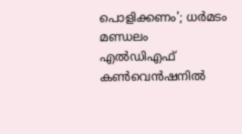പൊളിക്കണം'; ധര്‍മടം മണ്ഡലം എൽഡിഎഫ് കണ്‍വെൻഷനിൽ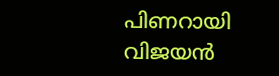പിണറായി വിജയൻ